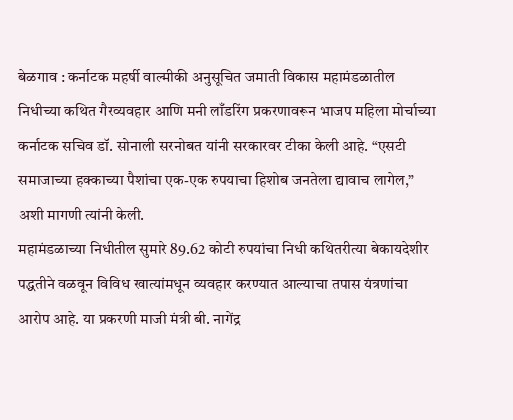बेळगाव : कर्नाटक महर्षी वाल्मीकी अनुसूचित जमाती विकास महामंडळातील निधीच्या कथित गैरव्यवहार आणि मनी लाँडरिंग प्रकरणावरून भाजप महिला मोर्चाच्या कर्नाटक सचिव डॉ. सोनाली सरनोबत यांनी सरकारवर टीका केली आहे. “एसटी समाजाच्या हक्काच्या पैशांचा एक-एक रुपयाचा हिशोब जनतेला द्यावाच लागेल,” अशी मागणी त्यांनी केली.
महामंडळाच्या निधीतील सुमारे 89.62 कोटी रुपयांचा निधी कथितरीत्या बेकायदेशीर पद्धतीने वळवून विविध खात्यांमधून व्यवहार करण्यात आल्याचा तपास यंत्रणांचा आरोप आहे. या प्रकरणी माजी मंत्री बी. नागेंद्र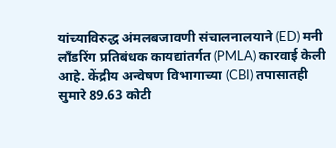यांच्याविरुद्ध अंमलबजावणी संचालनालयाने (ED) मनी लाँडरिंग प्रतिबंधक कायद्यांतर्गत (PMLA) कारवाई केली आहे. केंद्रीय अन्वेषण विभागाच्या (CBI) तपासातही सुमारे 89.63 कोटी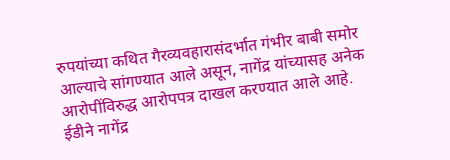रुपयांच्या कथित गैरव्यवहारासंदर्भात गंभीर बाबी समोर आल्याचे सांगण्यात आले असून, नागेंद्र यांच्यासह अनेक आरोपींविरुद्ध आरोपपत्र दाखल करण्यात आले आहे.
ईडीने नागेंद्र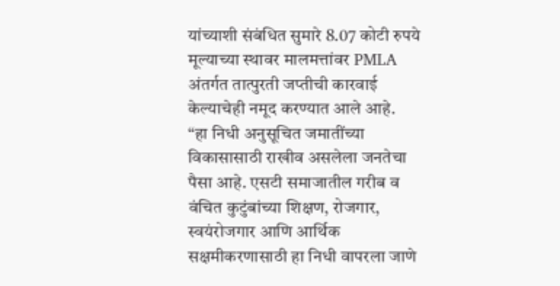यांच्याशी संबंधित सुमारे 8.07 कोटी रुपये मूल्याच्या स्थावर मालमत्तांवर PMLA अंतर्गत तात्पुरती जप्तीची कारवाई केल्याचेही नमूद करण्यात आले आहे.
“हा निधी अनुसूचित जमातींच्या विकासासाठी राखीव असलेला जनतेचा पैसा आहे. एसटी समाजातील गरीब व वंचित कुटुंबांच्या शिक्षण, रोजगार, स्वयंरोजगार आणि आर्थिक सक्षमीकरणासाठी हा निधी वापरला जाणे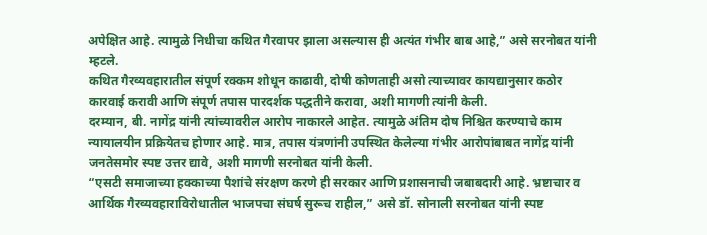अपेक्षित आहे. त्यामुळे निधीचा कथित गैरवापर झाला असल्यास ही अत्यंत गंभीर बाब आहे,” असे सरनोबत यांनी म्हटले.
कथित गैरव्यवहारातील संपूर्ण रक्कम शोधून काढावी, दोषी कोणताही असो त्याच्यावर कायद्यानुसार कठोर कारवाई करावी आणि संपूर्ण तपास पारदर्शक पद्धतीने करावा, अशी मागणी त्यांनी केली.
दरम्यान, बी. नागेंद्र यांनी त्यांच्यावरील आरोप नाकारले आहेत. त्यामुळे अंतिम दोष निश्चित करण्याचे काम न्यायालयीन प्रक्रियेतच होणार आहे. मात्र, तपास यंत्रणांनी उपस्थित केलेल्या गंभीर आरोपांबाबत नागेंद्र यांनी जनतेसमोर स्पष्ट उत्तर द्यावे, अशी मागणी सरनोबत यांनी केली.
“एसटी समाजाच्या हक्काच्या पैशांचे संरक्षण करणे ही सरकार आणि प्रशासनाची जबाबदारी आहे. भ्रष्टाचार व आर्थिक गैरव्यवहाराविरोधातील भाजपचा संघर्ष सुरूच राहील,” असे डॉ. सोनाली सरनोबत यांनी स्पष्ट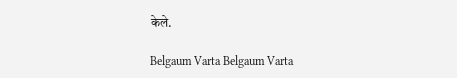केले.

Belgaum Varta Belgaum Varta